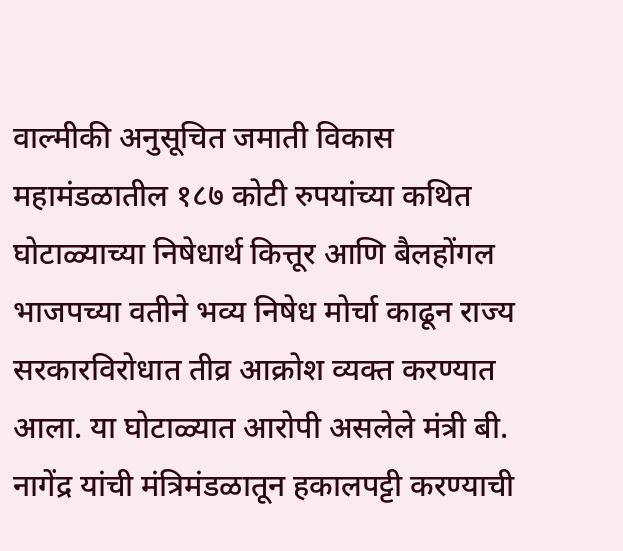वाल्मीकी अनुसूचित जमाती विकास महामंडळातील १८७ कोटी रुपयांच्या कथित घोटाळ्याच्या निषेधार्थ कित्तूर आणि बैलहोंगल भाजपच्या वतीने भव्य निषेध मोर्चा काढून राज्य सरकारविरोधात तीव्र आक्रोश व्यक्त करण्यात आला. या घोटाळ्यात आरोपी असलेले मंत्री बी. नागेंद्र यांची मंत्रिमंडळातून हकालपट्टी करण्याची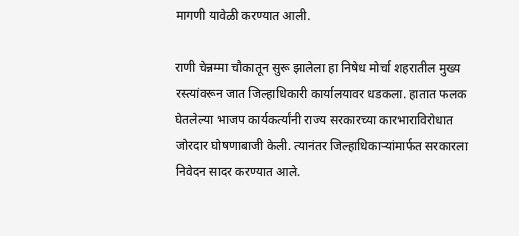मागणी यावेळी करण्यात आली.

राणी चेन्नम्मा चौकातून सुरू झालेला हा निषेध मोर्चा शहरातील मुख्य रस्त्यांवरून जात जिल्हाधिकारी कार्यालयावर धडकला. हातात फलक घेतलेल्या भाजप कार्यकर्त्यांनी राज्य सरकारच्या कारभाराविरोधात जोरदार घोषणाबाजी केली. त्यानंतर जिल्हाधिकाऱ्यांमार्फत सरकारला निवेदन सादर करण्यात आले.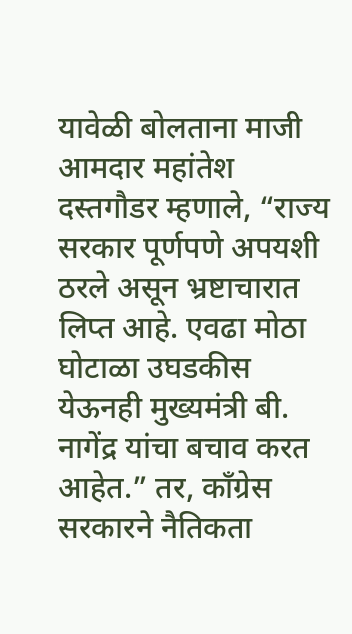यावेळी बोलताना माजी आमदार महांतेश दस्तगौडर म्हणाले, “राज्य सरकार पूर्णपणे अपयशी ठरले असून भ्रष्टाचारात लिप्त आहे. एवढा मोठा घोटाळा उघडकीस येऊनही मुख्यमंत्री बी. नागेंद्र यांचा बचाव करत आहेत.” तर, काँग्रेस सरकारने नैतिकता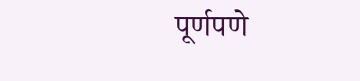पूर्णपणे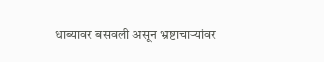धाब्यावर बसवली असून भ्रष्टाचाऱ्यांवर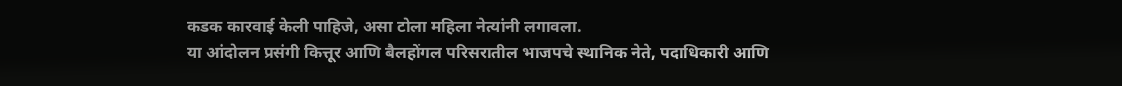कडक कारवाई केली पाहिजे, असा टोला महिला नेत्यांनी लगावला.
या आंदोलन प्रसंगी कित्तूर आणि बैलहोंगल परिसरातील भाजपचे स्थानिक नेते, पदाधिकारी आणि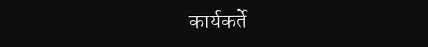कार्यकर्ते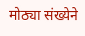मोठ्या संख्येने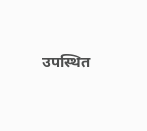उपस्थित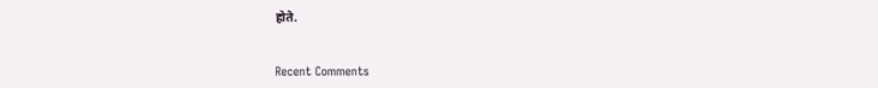होते.


Recent Comments